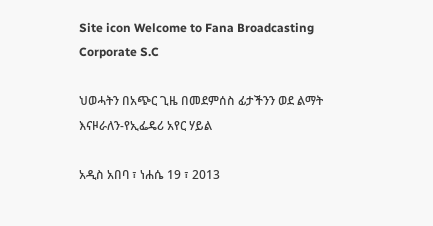Site icon Welcome to Fana Broadcasting Corporate S.C

ህወሓትን በአጭር ጊዜ በመደምሰስ ፊታችንን ወደ ልማት እናዞራለን-የኢፌዴሪ አየር ሃይል

አዲስ አበባ ፣ ነሐሴ 19 ፣ 2013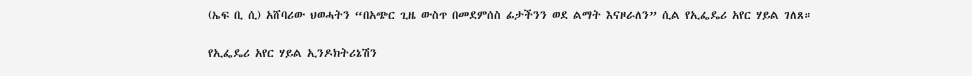(ኤፍ ቢ ሲ) አሸባሪው ህወሓትን “በአጭር ጊዜ ውስጥ በመደምሰስ ፊታችንን ወደ ልማት እናዞራለን” ሲል የኢፌዴሪ አየር ሃይል ገለጸ።

የኢፌዴሪ አየር ሃይል ኢንዶክትሪኔሽን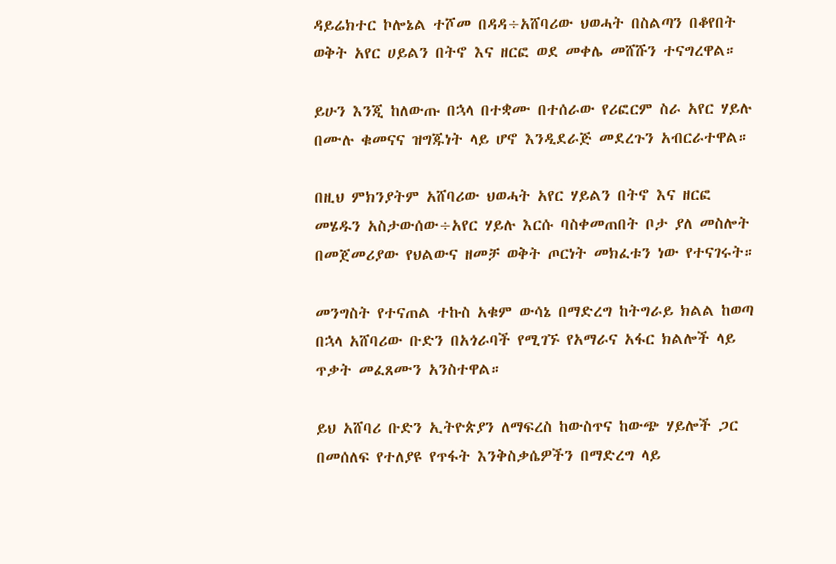ዳይሬክተር ኮሎኔል ተሾመ በዳዳ÷አሸባሪው ህወሓት በስልጣን በቆየበት ወቅት አየር ሀይልን በትኖ እና ዘርፎ ወደ መቀሌ መሸሹን ተናግረዋል።

ይሁን እንጂ ከለውጡ በኋላ በተቋሙ በተሰራው የሪፎርም ስራ አየር ሃይሉ በሙሉ ቁመናና ዝግጁነት ላይ ሆኖ እንዲደራጅ መደረጉን አብርራተዋል።

በዚህ ምክንያትም አሸባሪው ህወሓት አየር ሃይልን በትኖ እና ዘርፎ መሄዱን አስታውሰው÷አየር ሃይሉ እርሱ ባስቀመጠበት ቦታ ያለ መስሎት በመጀመሪያው የህልውና ዘመቻ ወቅት ጦርነት መክፈቱን ነው የተናገሩት።

መንግስት የተናጠል ተኩስ አቁም ውሳኔ በማድረግ ከትግራይ ክልል ከወጣ በኋላ አሸባሪው ቡድን በአጎራባች የሚገኙ የአማራና አፋር ክልሎች ላይ ጥቃት መፈጸሙን አንስተዋል።

ይህ አሸባሪ ቡድን ኢትዮጵያን ለማፍረስ ከውስጥና ከውጭ ሃይሎች ጋር በመሰለፍ የተለያዩ የጥፋት እንቅስቃሴዎችን በማድረግ ላይ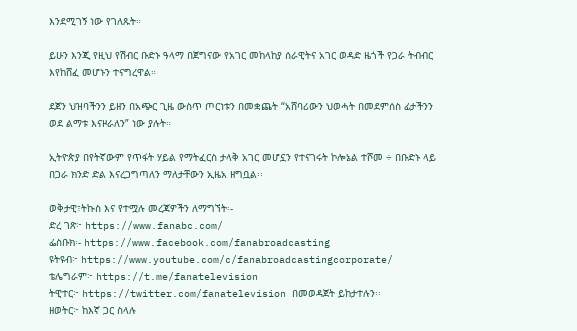እንደሚገኝ ነው የገለጹት።

ይሁን እንጂ የዚህ የሽብር ቡድኑ ዓላማ በጀግናው የአገር መከላከያ ሰራዊትና አገር ወዳድ ዜጎች የጋራ ትብብር እየከሸፈ መሆኑን ተናግረዋል።

ደጀን ህዝባችንን ይዘን በአጭር ጊዜ ውስጥ ጦርነቱን በመቋጨት “አሸባሪውን ህወሓት በመደምሰስ ፊታችንን ወደ ልማቱ እናዞራለን” ነው ያሉት።

ኢትዮጵያ በየትኛውም የጥፋት ሃይል የማትፈርስ ታላቅ አገር መሆኗን የተናገሩት ኮሎኔል ተሾመ ÷ በቡድኑ ላይ በጋራ ክንድ ድል እናረጋግጣለን ማለታቸውን ኢዜአ ዘግቧል፡፡

ወቅታዊ፣ትኩስ እና የተሟሉ መረጃዎችን ለማግኘት፡-
ድረ ገጽ፦ https://www.fanabc.com/
ፌስቡክ፡- https://www.facebook.com/fanabroadcasting
ዩትዩብ፦ https://www.youtube.com/c/fanabroadcastingcorporate/
ቴሌግራም፦ https://t.me/fanatelevision
ትዊተር፦ https://twitter.com/fanatelevision በመወዳጀት ይከታተሉን፡፡
ዘወትር፦ ከእኛ ጋር ስላሉ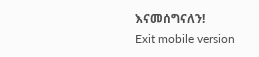እናመሰግናለን!
Exit mobile version